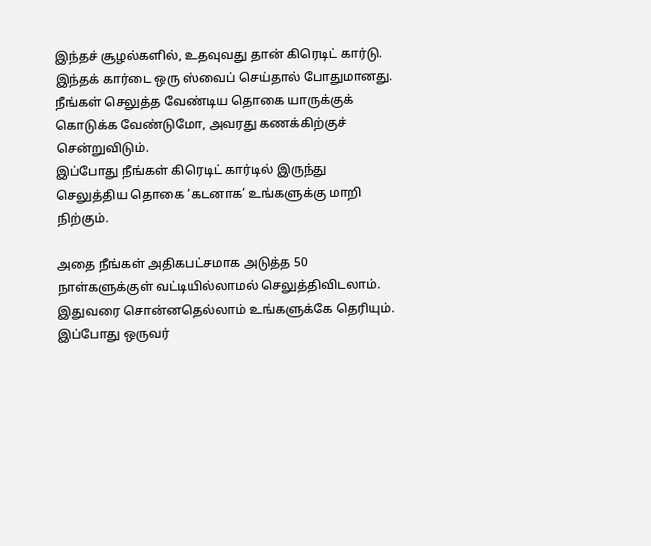இந்தச் சூழல்களில், உதவுவது தான் கிரெடிட் கார்டு. இந்தக் கார்டை ஒரு ஸ்வைப் செய்தால் போதுமானது.
நீங்கள் செலுத்த வேண்டிய தொகை யாருக்குக் கொடுக்க வேண்டுமோ, அவரது கணக்கிற்குச் சென்றுவிடும்.
இப்போது நீங்கள் கிரெடிட் கார்டில் இருந்து செலுத்திய தொகை ‘கடனாக’ உங்களுக்கு மாறி நிற்கும்.

அதை நீங்கள் அதிகபட்சமாக அடுத்த 50 நாள்களுக்குள் வட்டியில்லாமல் செலுத்திவிடலாம்.
இதுவரை சொன்னதெல்லாம் உங்களுக்கே தெரியும். இப்போது ஒருவர்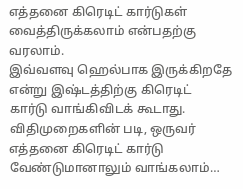எத்தனை கிரெடிட் கார்டுகள் வைத்திருக்கலாம் என்பதற்கு வரலாம்.
இவ்வளவு ஹெல்பாக இருக்கிறதே என்று இஷ்டத்திற்கு கிரெடிட் கார்டு வாங்கிவிடக் கூடாது.
விதிமுறைகளின் படி, ஒருவர் எத்தனை கிரெடிட் கார்டு வேண்டுமானாலும் வாங்கலாம்…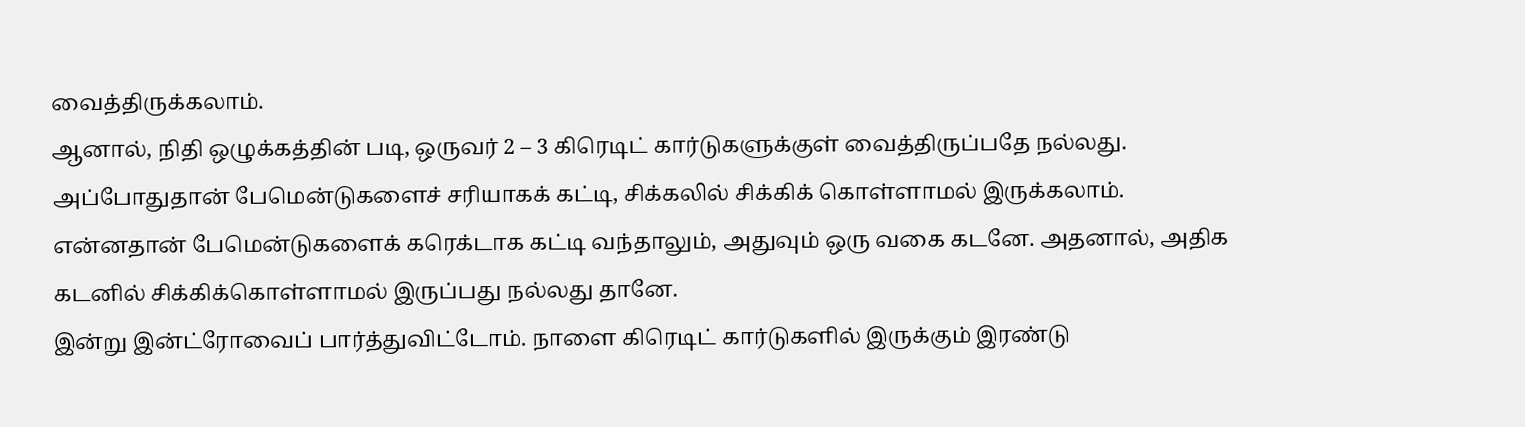வைத்திருக்கலாம்.
ஆனால், நிதி ஒழுக்கத்தின் படி, ஒருவர் 2 – 3 கிரெடிட் கார்டுகளுக்குள் வைத்திருப்பதே நல்லது.
அப்போதுதான் பேமென்டுகளைச் சரியாகக் கட்டி, சிக்கலில் சிக்கிக் கொள்ளாமல் இருக்கலாம்.
என்னதான் பேமென்டுகளைக் கரெக்டாக கட்டி வந்தாலும், அதுவும் ஒரு வகை கடனே. அதனால், அதிக கடனில் சிக்கிக்கொள்ளாமல் இருப்பது நல்லது தானே.
இன்று இன்ட்ரோவைப் பார்த்துவிட்டோம். நாளை கிரெடிட் கார்டுகளில் இருக்கும் இரண்டு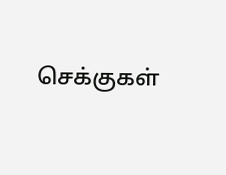செக்குகள்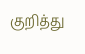குறித்து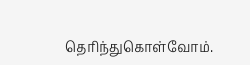தெரிந்துகொள்வோம்.